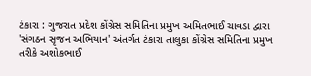ટંકારા : ગુજરાત પ્રદેશ કોંગ્રેસ સમિતિના પ્રમુખ અમિતભાઈ ચાવડા દ્વારા 'સંગઠન સૃજન અભિયાન' અંતર્ગત ટંકારા તાલુકા કોંગ્રેસ સમિતિના પ્રમુખ તરીકે અશોકભાઈ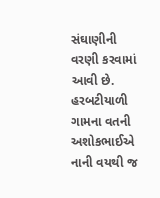સંઘાણીની વરણી કરવામાં આવી છે. હરબટીયાળી ગામના વતની અશોકભાઈએ નાની વયથી જ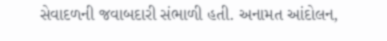સેવાદળની જવાબદારી સંભાળી હતી. અનામત આંદોલન,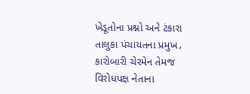ખેડૂતોના પ્રશ્નો અને ટંકારા તાલુકા પંચાયતના પ્રમુખ, કારોબારી ચેરમેન તેમજ વિરોધપક્ષ નેતાના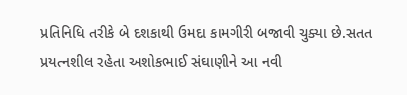પ્રતિનિધિ તરીકે બે દશકાથી ઉમદા કામગીરી બજાવી ચુક્યા છે.સતત પ્રયત્નશીલ રહેતા અશોકભાઈ સંઘાણીને આ નવી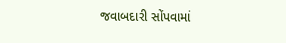જવાબદારી સોંપવામાં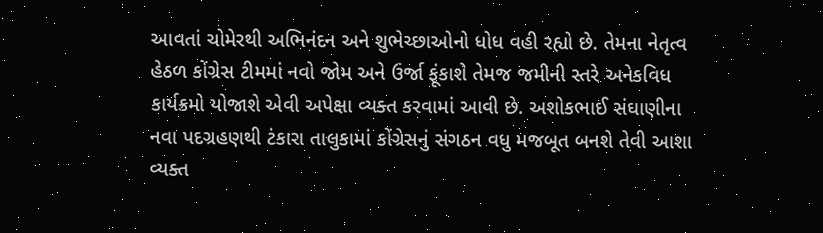આવતાં ચોમેરથી અભિનંદન અને શુભેચ્છાઓનો ધોધ વહી રહ્યો છે. તેમના નેતૃત્વ હેઠળ કોંગ્રેસ ટીમમાં નવો જોમ અને ઉર્જા ફૂંકાશે તેમજ જમીની સ્તરે અનેકવિધ કાર્યક્રમો યોજાશે એવી અપેક્ષા વ્યક્ત કરવામાં આવી છે. અશોકભાઈ સંઘાણીના નવા પદગ્રહણથી ટંકારા તાલુકામાં કોંગ્રેસનું સંગઠન વધુ મજબૂત બનશે તેવી આશા વ્યક્ત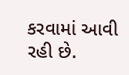કરવામાં આવી રહી છે.